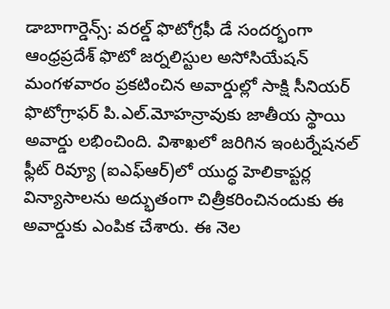డాబాగార్డెన్స్: వరల్డ్ ఫొటోగ్రఫీ డే సందర్భంగా ఆంధ్రప్రదేశ్ ఫొటో జర్నలిస్టుల అసోసియేషన్ మంగళవారం ప్రకటించిన అవార్డుల్లో సాక్షి సీనియర్ ఫొటోగ్రాఫర్ పి.ఎల్.మోహన్రావుకు జాతీయ స్థాయి అవార్డు లభించింది. విశాఖలో జరిగిన ఇంటర్నేషనల్ ఫ్లీట్ రివ్యూ (ఐఎఫ్ఆర్)లో యుద్ధ హెలికాప్టర్ల విన్యాసాలను అద్భుతంగా చిత్రీకరించినందుకు ఈ అవార్డుకు ఎంపిక చేశారు. ఈ నెల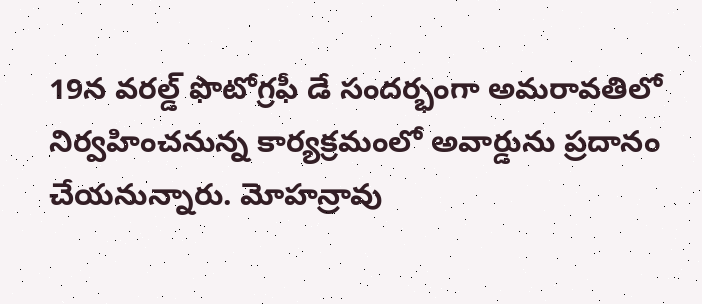19న వరల్డ్ ఫొటోగ్రఫీ డే సందర్భంగా అమరావతిలో నిర్వహించనున్న కార్యక్రమంలో అవార్డును ప్రదానం చేయనున్నారు. మోహన్రావు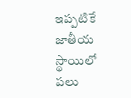ఇప్పటికే జాతీయ స్థాయిలో పలు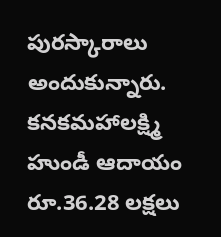పురస్కారాలు అందుకున్నారు.
కనకమహాలక్ష్మి హుండీ ఆదాయం రూ.36.28 లక్షలు